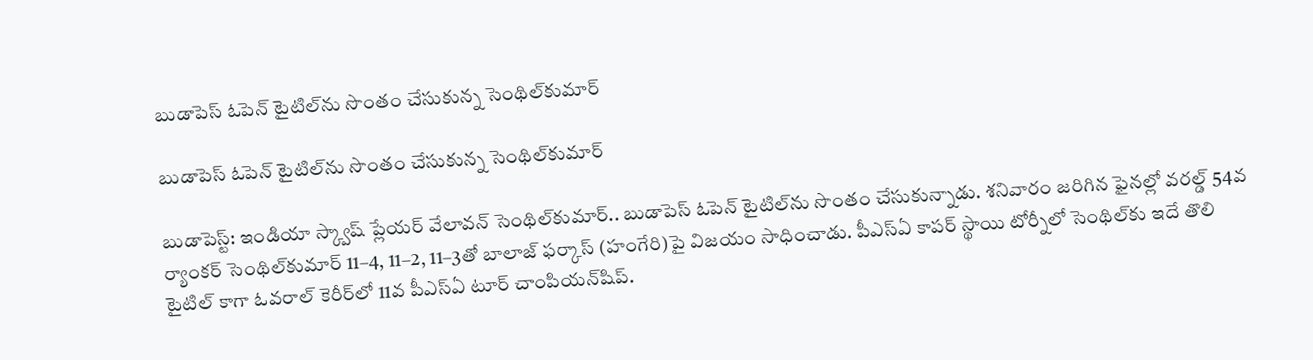బుడాపెస్‌‌‌‌ ఓపెన్‌‌‌‌ టైటిల్‌‌‌‌ను సొంతం చేసుకున్న సెంథిల్‌‌‌‌కుమార్‌‌‌‌

బుడాపెస్‌‌‌‌ ఓపెన్‌‌‌‌ టైటిల్‌‌‌‌ను సొంతం చేసుకున్న సెంథిల్‌‌‌‌కుమార్‌‌‌‌

బుడాపెస్ట్‌‌‌‌: ఇండియా స్క్వాష్‌‌‌‌ ప్లేయర్‌‌‌‌ వేలావన్‌‌‌‌ సెంథిల్‌‌‌‌కుమార్‌‌‌‌.. బుడాపెస్‌‌‌‌ ఓపెన్‌‌‌‌ టైటిల్‌‌‌‌ను సొంతం చేసుకున్నాడు. శనివారం జరిగిన ఫైనల్లో వరల్డ్‌‌‌‌ 54వ ర్యాంకర్‌‌‌‌ సెంథిల్‌‌‌‌కుమార్‌‌‌‌ 11–4, 11–2, 11–3తో బాలాజ్‌‌‌‌ ఫర్కాస్‌‌‌‌ (హంగేరి)పై విజయం సాధించాడు. పీఎస్‌‌‌‌ఏ కాపర్‌‌‌‌ స్థాయి టోర్నీలో సెంథిల్‌‌‌‌కు ఇదే తొలి టైటిల్‌‌‌‌ కాగా ఓవరాల్‌‌‌‌ కెరీర్‌‌‌‌లో 11వ పీఎస్‌‌‌‌ఏ టూర్‌‌‌‌ చాంపియన్‌‌‌‌షిప్‌‌‌‌.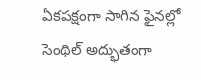ఏకపక్షంగా సాగిన ఫైనల్లో సెంథిల్‌‌‌‌ అద్భుతంగా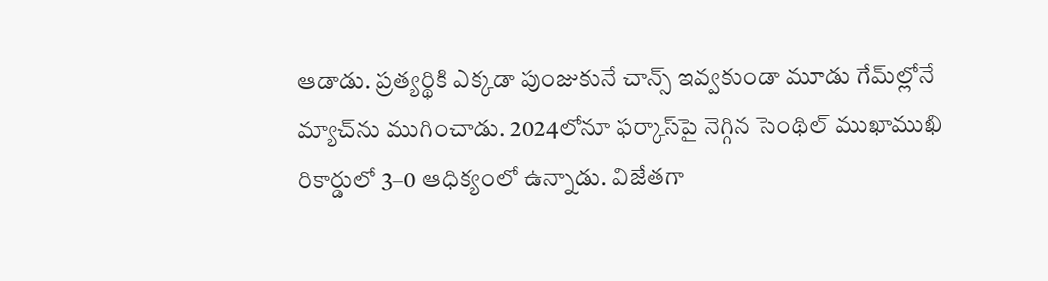ఆడాడు. ప్రత్యర్థికి ఎక్కడా పుంజుకునే చాన్స్‌‌‌‌ ఇవ్వకుండా మూడు గేమ్‌‌‌‌ల్లోనే మ్యాచ్‌‌‌‌ను ముగించాడు. 2024లోనూ ఫర్కాస్‌‌‌‌పై నెగ్గిన సెంథిల్‌‌‌‌ ముఖాముఖి రికార్డులో 3–0 ఆధిక్యంలో ఉన్నాడు. విజేతగా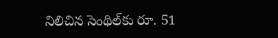నిలిచిన సెంథిల్‌‌‌‌కు రూ. 51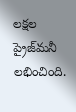లక్షల ప్రైజ్‌‌‌‌మనీ లభించింది.